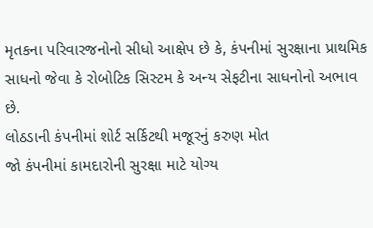મૃતકના પરિવારજનોનો સીધો આક્ષેપ છે કે, કંપનીમાં સુરક્ષાના પ્રાથમિક સાધનો જેવા કે રોબોટિક સિસ્ટમ કે અન્ય સેફટીના સાધનોનો અભાવ છે.
લોઠડાની કંપનીમાં શોર્ટ સર્કિટથી મજૂરનું કરુણ મોત
જો કંપનીમાં કામદારોની સુરક્ષા માટે યોગ્ય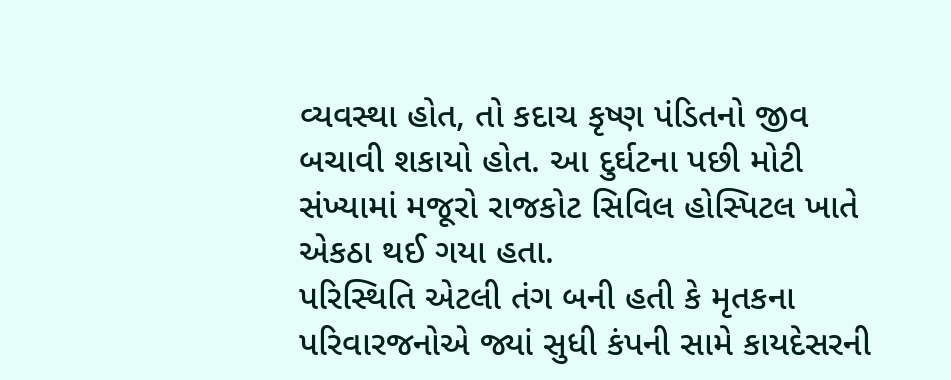વ્યવસ્થા હોત, તો કદાચ કૃષ્ણ પંડિતનો જીવ બચાવી શકાયો હોત. આ દુર્ઘટના પછી મોટી સંખ્યામાં મજૂરો રાજકોટ સિવિલ હોસ્પિટલ ખાતે એકઠા થઈ ગયા હતા.
પરિસ્થિતિ એટલી તંગ બની હતી કે મૃતકના પરિવારજનોએ જ્યાં સુધી કંપની સામે કાયદેસરની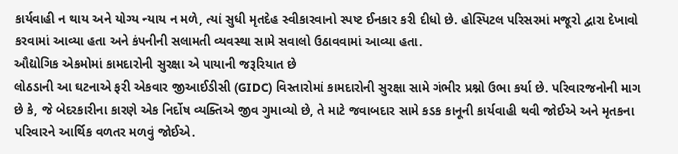કાર્યવાહી ન થાય અને યોગ્ય ન્યાય ન મળે, ત્યાં સુધી મૃતદેહ સ્વીકારવાનો સ્પષ્ટ ઈનકાર કરી દીધો છે. હોસ્પિટલ પરિસરમાં મજૂરો દ્વારા દેખાવો કરવામાં આવ્યા હતા અને કંપનીની સલામતી વ્યવસ્થા સામે સવાલો ઉઠાવવામાં આવ્યા હતા.
ઔદ્યોગિક એકમોમાં કામદારોની સુરક્ષા એ પાયાની જરૂરિયાત છે
લોઠડાની આ ઘટનાએ ફરી એકવાર જીઆઈડીસી (GIDC) વિસ્તારોમાં કામદારોની સુરક્ષા સામે ગંભીર પ્રશ્નો ઉભા કર્યા છે. પરિવારજનોની માગ છે કે, જે બેદરકારીના કારણે એક નિર્દોષ વ્યક્તિએ જીવ ગુમાવ્યો છે, તે માટે જવાબદાર સામે કડક કાનૂની કાર્યવાહી થવી જોઈએ અને મૃતકના પરિવારને આર્થિક વળતર મળવું જોઈએ.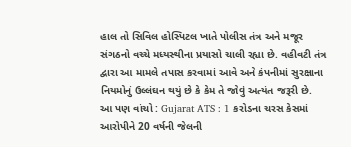હાલ તો સિવિલ હોસ્પિટલ ખાતે પોલીસ તંત્ર અને મજૂર સંગઠનો વચ્ચે મધ્યસ્થીના પ્રયાસો ચાલી રહ્યા છે. વહીવટી તંત્ર દ્વારા આ મામલે તપાસ કરવામાં આવે અને કંપનીમાં સુરક્ષાના નિયમોનું ઉલ્લંઘન થયું છે કે કેમ તે જોવું અત્યંત જરૂરી છે.
આ પણ વાંચો : Gujarat ATS : 1 કરોડના ચરસ કેસમાં આરોપીને 20 વર્ષની જેલની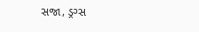સજા, ડ્રગ્સ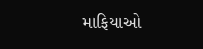માફિયાઓ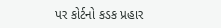પર કોર્ટનો કડક પ્રહાર